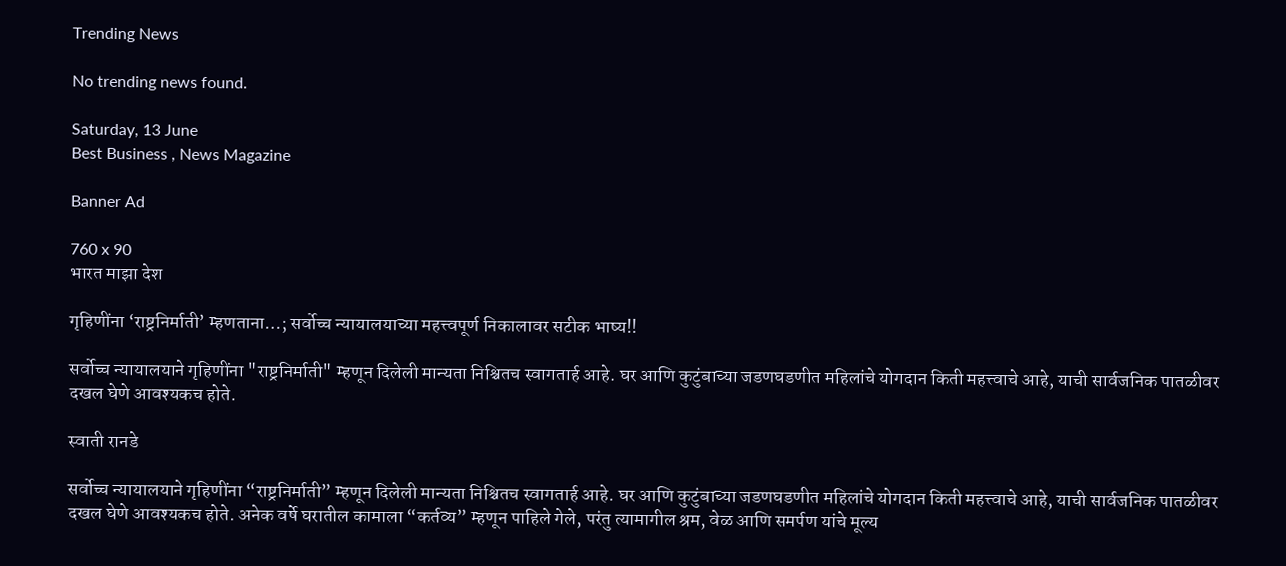Trending News

No trending news found.

Saturday, 13 June
Best Business , News Magazine

Banner Ad

760 x 90
भारत माझा देश

गृहिणींना ‘राष्ट्रनिर्माती’ म्हणताना…; सर्वोच्च न्यायालयाच्या महत्त्वपूर्ण निकालावर सटीक भाष्य!!

सर्वोच्च न्यायालयाने गृहिणींना "राष्ट्रनिर्माती" म्हणून दिलेली मान्यता निश्चितच स्वागतार्ह आहे. घर आणि कुटुंबाच्या जडणघडणीत महिलांचे योगदान किती महत्त्वाचे आहे, याची सार्वजनिक पातळीवर दखल घेणे आवश्यकच होते.

स्वाती रानडे

सर्वोच्च न्यायालयाने गृहिणींना “राष्ट्रनिर्माती” म्हणून दिलेली मान्यता निश्चितच स्वागतार्ह आहे. घर आणि कुटुंबाच्या जडणघडणीत महिलांचे योगदान किती महत्त्वाचे आहे, याची सार्वजनिक पातळीवर दखल घेणे आवश्यकच होते. अनेक वर्षे घरातील कामाला “कर्तव्य” म्हणून पाहिले गेले, परंतु त्यामागील श्रम, वेळ आणि समर्पण यांचे मूल्य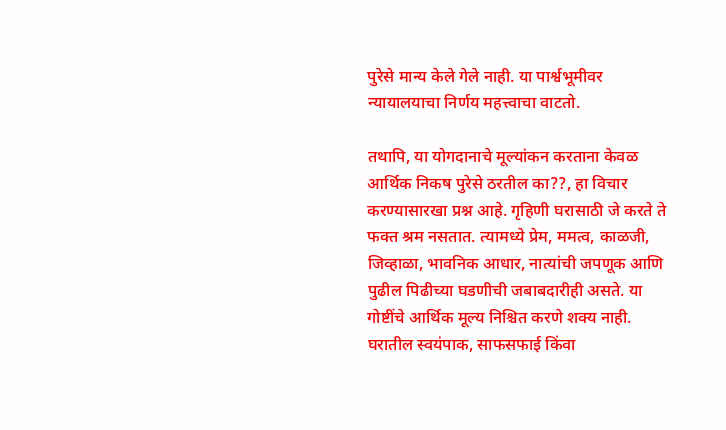पुरेसे मान्य केले गेले नाही. या पार्श्वभूमीवर न्यायालयाचा निर्णय महत्त्वाचा वाटतो.

तथापि, या योगदानाचे मूल्यांकन करताना केवळ आर्थिक निकष पुरेसे ठरतील का??, हा विचार करण्यासारखा प्रश्न आहे. गृहिणी घरासाठी जे करते ते फक्त श्रम नसतात. त्यामध्ये प्रेम, ममत्व, काळजी, जिव्हाळा, भावनिक आधार, नात्यांची जपणूक आणि पुढील पिढीच्या घडणीची जबाबदारीही असते. या गोष्टींचे आर्थिक मूल्य निश्चित करणे शक्य नाही.
घरातील स्वयंपाक, साफसफाई किंवा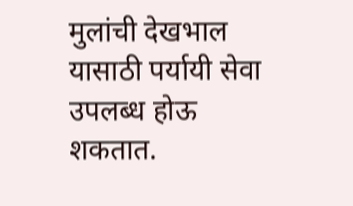मुलांची देखभाल यासाठी पर्यायी सेवा उपलब्ध होऊ शकतात.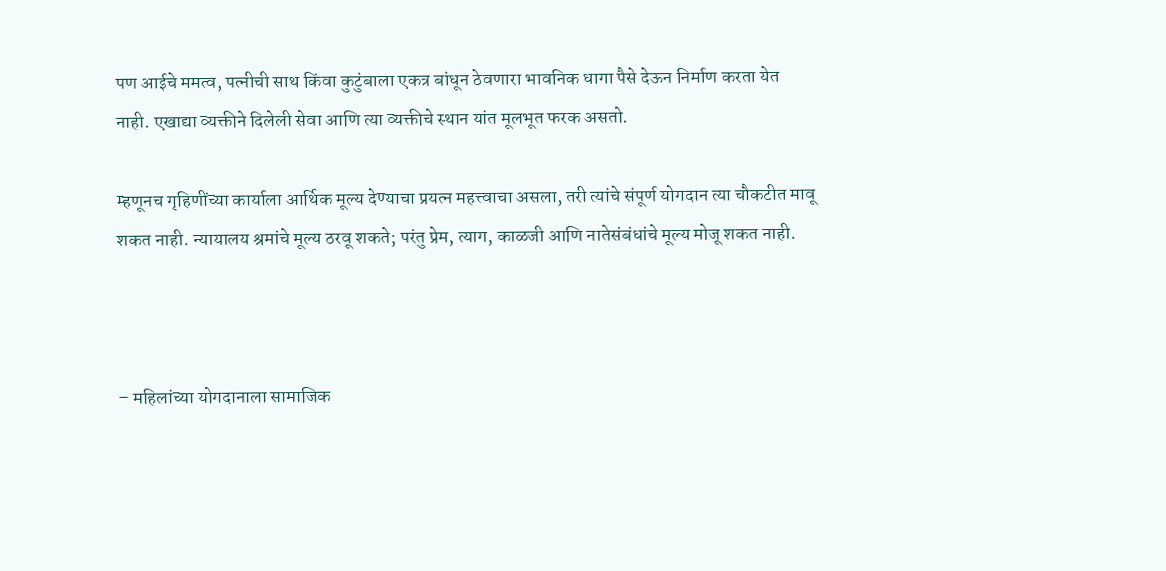पण आईचे ममत्व, पत्नीची साथ किंवा कुटुंबाला एकत्र बांधून ठेवणारा भावनिक धागा पैसे देऊन निर्माण करता येत नाही. एखाद्या व्यक्तीने दिलेली सेवा आणि त्या व्यक्तीचे स्थान यांत मूलभूत फरक असतो.

म्हणूनच गृहिणींच्या कार्याला आर्थिक मूल्य देण्याचा प्रयत्न महत्त्वाचा असला, तरी त्यांचे संपूर्ण योगदान त्या चौकटीत मावू शकत नाही. न्यायालय श्रमांचे मूल्य ठरवू शकते; परंतु प्रेम, त्याग, काळजी आणि नातेसंबंधांचे मूल्य मोजू शकत नाही.



– महिलांच्या योगदानाला सामाजिक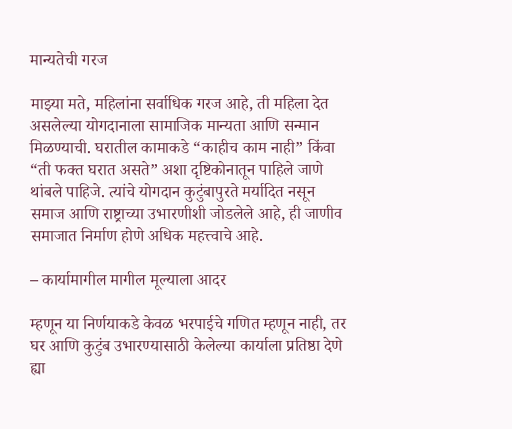मान्यतेची गरज

माझ्या मते, महिलांना सर्वाधिक गरज आहे, ती महिला देत असलेल्या योगदानाला सामाजिक मान्यता आणि सन्मान मिळण्याची. घरातील कामाकडे “काहीच काम नाही” किंवा “ती फक्त घरात असते” अशा दृष्टिकोनातून पाहिले जाणे थांबले पाहिजे. त्यांचे योगदान कुटुंबापुरते मर्यादित नसून समाज आणि राष्ट्राच्या उभारणीशी जोडलेले आहे, ही जाणीव समाजात निर्माण होणे अधिक महत्त्वाचे आहे.

– कार्यामागील मागील मूल्याला आदर

म्हणून या निर्णयाकडे केवळ भरपाईचे गणित म्हणून नाही, तर घर आणि कुटुंब उभारण्यासाठी केलेल्या कार्याला प्रतिष्ठा देणे ह्या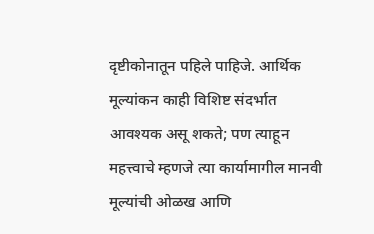दृष्टीकोनातून पहिले पाहिजे. आर्थिक मूल्यांकन काही विशिष्ट संदर्भात आवश्यक असू शकते; पण त्याहून महत्त्वाचे म्हणजे त्या कार्यामागील मानवी मूल्यांची ओळख आणि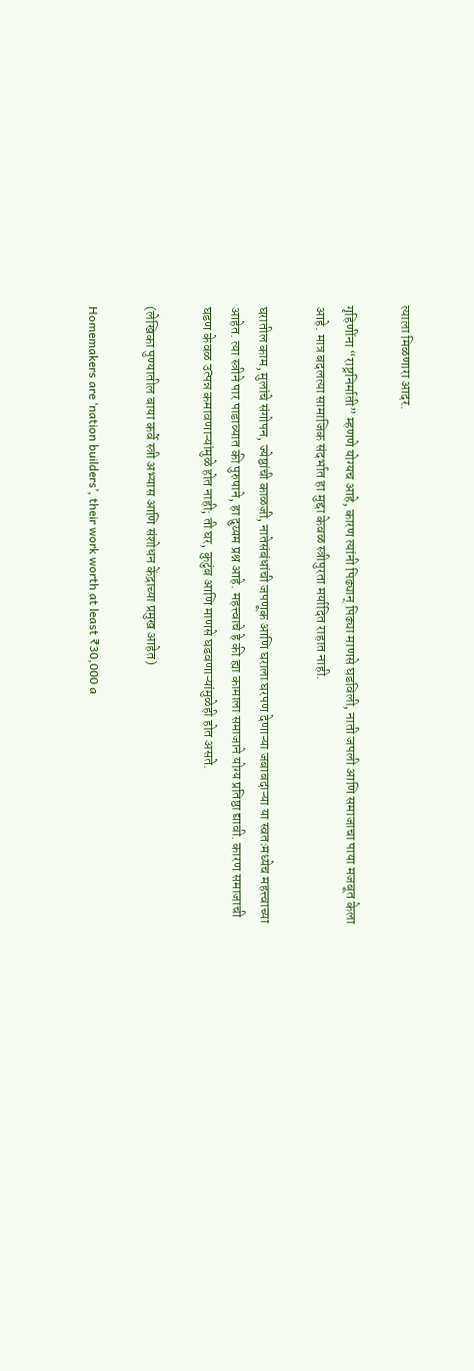त्याला मिळणारा आदर.

गृहिणींना “राष्ट्रनिर्माती” म्हणणे योग्यच आहे, कारण त्यांनी पिढ्यान् पिढ्या माणसे घडविली, नाती जपली आणि समाजाचा पाया मजबूत केला आहे. मात्र बदलत्या सामाजिक संदर्भात हा मुद्दा केवळ स्त्रीपुरता मर्यादित राहात नाही.

घरातील काम, मुलांचे संगोपन, ज्येष्ठांची काळजी, नातेसंबंधांची जपणूक आणि घराला घरपण देणाऱ्या जबाबदाऱ्या या स्वतःमध्येच महत्त्वाच्या आहेत. त्या स्त्रीने पार पाडाव्यात की पुरुषाने, हा दुय्यम प्रश्न आहे. महत्त्वाचे हे की ह्या कामाला समाजाने योग्य प्रतिष्ठा द्यावी. कारण समाजाची घडण केवळ उत्पन्न कमावणाऱ्यांमुळे होत नाही; ती घर, कुटुंब आणि माणसे घडवणाऱ्यांमुळेही होत असते.

(लेखिका पुण्यातील बाया कर्वे स्त्री अभ्यास आणि संशोधन केंद्राच्या प्रमुख आहेत)

Homemakers are ‘nation builders’, their work worth at least ₹30,000 a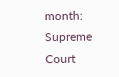month: Supreme Court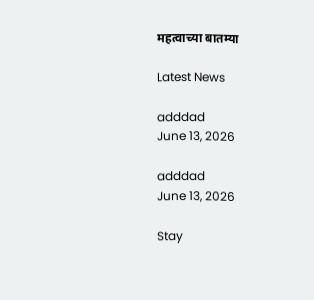महत्वाच्या बातम्या

Latest News

adddad
June 13, 2026

adddad
June 13, 2026

Stay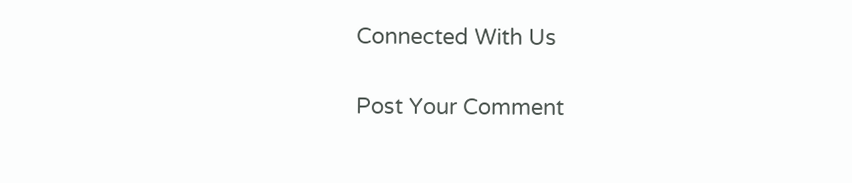Connected With Us

Post Your Comment